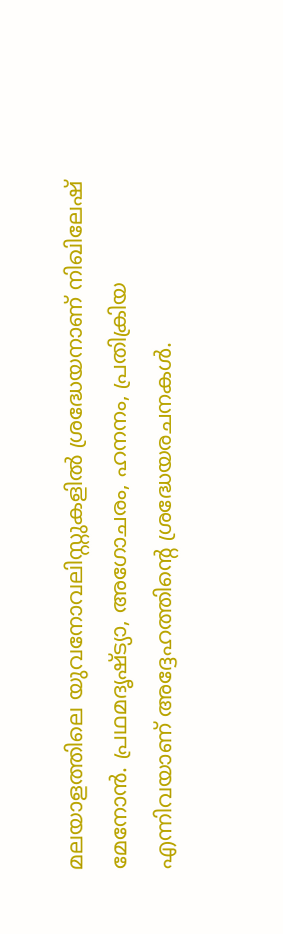മലയാളത്തിലെ യുവനോവലിസ്റ്റുകളിൽ ശ്രദ്ധേയനാണ് നിഖിലേഷ് മേനോൻ. പ്രഥമദൃഷ്ട്യാ, അഗോചരം, ഹനനം, പ്രതിക്രിയ എന്നിവയാണ് അദ്ദേഹത്തിന്റെ ശ്രദ്ധേയരചനകൾ.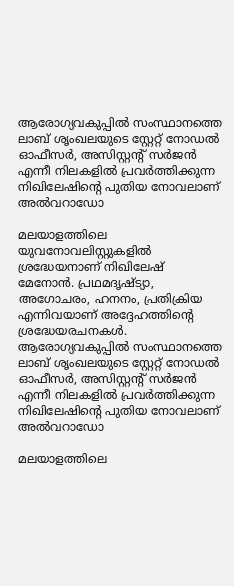ആരോഗ്യവകുപ്പിൽ സംസ്ഥാനത്തെ ലാബ് ശൃംഖലയുടെ സ്റ്റേറ്റ് നോഡൽ ഓഫീസർ, അസിസ്റ്റന്‍റ് സർജൻ എന്നീ നിലകളിൽ പ്രവർത്തിക്കുന്ന നിഖിലേഷിന്റെ പുതിയ നോവലാണ് അല്‍വറാഡോ

മലയാളത്തിലെ യുവനോവലിസ്റ്റുകളിൽ ശ്രദ്ധേയനാണ് നിഖിലേഷ് മേനോൻ. പ്രഥമദൃഷ്ട്യാ, അഗോചരം, ഹനനം, പ്രതിക്രിയ എന്നിവയാണ് അദ്ദേഹത്തിന്റെ ശ്രദ്ധേയരചനകൾ. ആരോഗ്യവകുപ്പിൽ സംസ്ഥാനത്തെ ലാബ് ശൃംഖലയുടെ സ്റ്റേറ്റ് നോഡൽ ഓഫീസർ, അസിസ്റ്റന്‍റ് സർജൻ എന്നീ നിലകളിൽ പ്രവർത്തിക്കുന്ന നിഖിലേഷിന്റെ പുതിയ നോവലാണ് അല്‍വറാഡോ

മലയാളത്തിലെ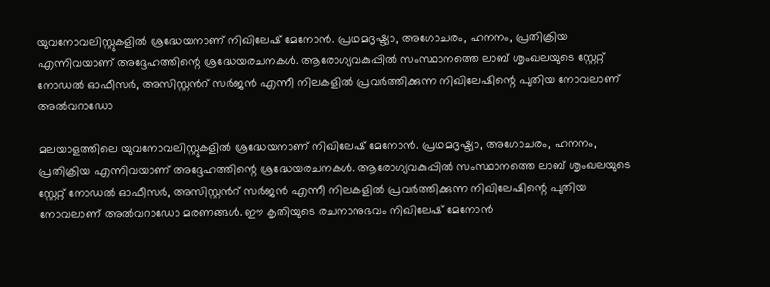യുവനോവലിസ്റ്റുകളിൽ ശ്രദ്ധേയനാണ് നിഖിലേഷ് മേനോൻ. പ്രഥമദൃഷ്ട്യാ, അഗോചരം, ഹനനം, പ്രതിക്രിയ എന്നിവയാണ് അദ്ദേഹത്തിന്റെ ശ്രദ്ധേയരചനകൾ. ആരോഗ്യവകുപ്പിൽ സംസ്ഥാനത്തെ ലാബ് ശൃംഖലയുടെ സ്റ്റേറ്റ് നോഡൽ ഓഫീസർ, അസിസ്റ്റന്‍റ് സർജൻ എന്നീ നിലകളിൽ പ്രവർത്തിക്കുന്ന നിഖിലേഷിന്റെ പുതിയ നോവലാണ് അല്‍വറാഡോ

മലയാളത്തിലെ യുവനോവലിസ്റ്റുകളിൽ ശ്രദ്ധേയനാണ് നിഖിലേഷ് മേനോൻ. പ്രഥമദൃഷ്ട്യാ, അഗോചരം, ഹനനം, പ്രതിക്രിയ എന്നിവയാണ് അദ്ദേഹത്തിന്റെ ശ്രദ്ധേയരചനകൾ. ആരോഗ്യവകുപ്പിൽ സംസ്ഥാനത്തെ ലാബ് ശൃംഖലയുടെ സ്റ്റേറ്റ് നോഡൽ ഓഫീസർ, അസിസ്റ്റന്‍റ് സർജൻ എന്നീ നിലകളിൽ പ്രവർത്തിക്കുന്ന നിഖിലേഷിന്റെ പുതിയ നോവലാണ് അല്‍വറാഡോ മരണങ്ങള്‍. ഈ കൃതിയുടെ രചനാനുഭവം നിഖിലേഷ് മേനോൻ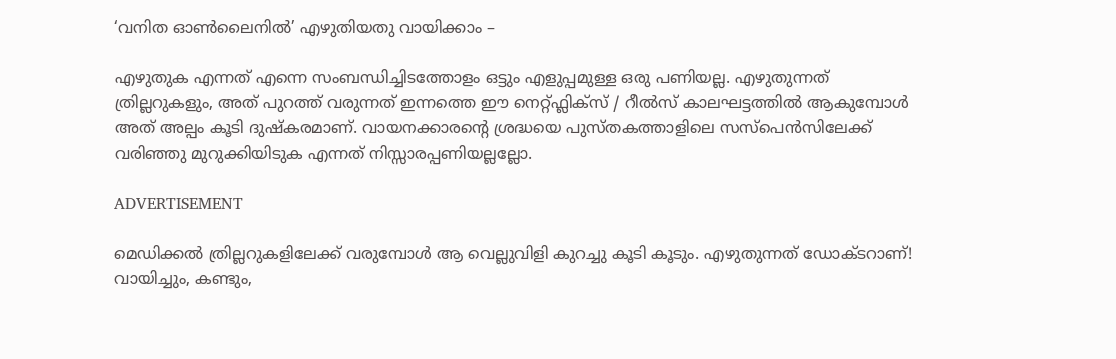‘വനിത ഓൺലൈനിൽ’ എഴുതിയതു വായിക്കാം –

എഴുതുക എന്നത് എന്നെ സംബന്ധിച്ചിടത്തോളം ഒട്ടും എളുപ്പമുള്ള ഒരു പണിയല്ല. എഴുതുന്നത് ത്രില്ലറുകളും, അത് പുറത്ത് വരുന്നത് ഇന്നത്തെ ഈ നെറ്റ്ഫ്ലിക്സ് / റീൽസ് കാലഘട്ടത്തിൽ ആകുമ്പോൾ അത് അല്പം കൂടി ദുഷ്കരമാണ്. വായനക്കാരന്റെ ശ്രദ്ധയെ പുസ്തകത്താളിലെ സസ്‌പെൻസിലേക്ക് വരിഞ്ഞു മുറുക്കിയിടുക എന്നത് നിസ്സാരപ്പണിയല്ലല്ലോ.

ADVERTISEMENT

മെഡിക്കൽ ത്രില്ലറുകളിലേക്ക് വരുമ്പോൾ ആ വെല്ലുവിളി കുറച്ചു കൂടി കൂടും. എഴുതുന്നത് ഡോക്ടറാണ്! വായിച്ചും, കണ്ടും,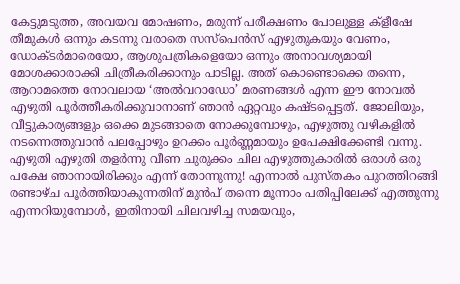കേട്ടുമടുത്ത, അവയവ മോഷണം, മരുന്ന് പരീക്ഷണം പോലുള്ള ക്ളീഷേ തീമുകൾ ഒന്നും കടന്നു വരാതെ സസ്പെൻസ് എഴുതുകയും വേണം, ഡോക്ടർമാരെയോ, ആശുപത്രികളെയോ ഒന്നും അനാവശ്യമായി മോശക്കാരാക്കി ചിത്രീകരിക്കാനും പാടില്ല. അത് കൊണ്ടൊക്കെ തന്നെ, ആറാമത്തെ നോവലായ ‘അൽവറാഡോ’ മരണങ്ങൾ എന്ന ഈ നോവൽ എഴുതി പൂർത്തീകരിക്കുവാനാണ് ഞാൻ ഏറ്റവും കഷ്ടപ്പെട്ടത്. ജോലിയും, വീട്ടുകാര്യങ്ങളും ഒക്കെ മുടങ്ങാതെ നോക്കുമ്പോഴും, എഴുത്തു വഴികളിൽ നടന്നെത്തുവാൻ പലപ്പോഴും ഉറക്കം പൂർണ്ണമായും ഉപേക്ഷിക്കേണ്ടി വന്നു. എഴുതി എഴുതി തളർന്നു വീണ ചുരുക്കം ചില എഴുത്തുകാരിൽ ഒരാൾ ഒരു പക്ഷേ ഞാനായിരിക്കും എന്ന് തോന്നുന്നു! എന്നാൽ പുസ്തകം പുറത്തിറങ്ങി രണ്ടാഴ്ച പൂർത്തിയാകുന്നതിന് മുൻപ് തന്നെ മൂന്നാം പതിപ്പിലേക്ക് എത്തുന്നു എന്നറിയുമ്പോൾ, ഇതിനായി ചിലവഴിച്ച സമയവും,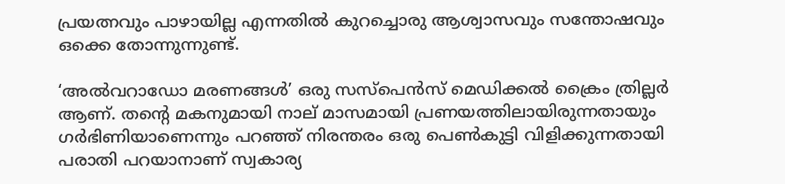പ്രയത്നവും പാഴായില്ല എന്നതിൽ കുറച്ചൊരു ആശ്വാസവും സന്തോഷവും ഒക്കെ തോന്നുന്നുണ്ട്.

‘അൽവറാഡോ മരണങ്ങൾ’ ഒരു സസ്പെൻസ് മെഡിക്കൽ ക്രൈം ത്രില്ലർ ആണ്. തന്റെ മകനുമായി നാല് മാസമായി പ്രണയത്തിലായിരുന്നതായും ഗർഭിണിയാണെന്നും പറഞ്ഞ് നിരന്തരം ഒരു പെൺകുട്ടി വിളിക്കുന്നതായി പരാതി പറയാനാണ് സ്വകാര്യ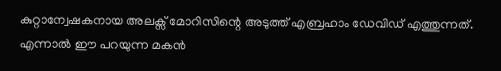കുറ്റാന്വേഷകനായ അലക്സ് മോറിസിന്റെ അടുത്ത് എബ്രഹാം ഡേവിഡ് എത്തുന്നത്. എന്നാൽ ഈ പറയുന്ന മകൻ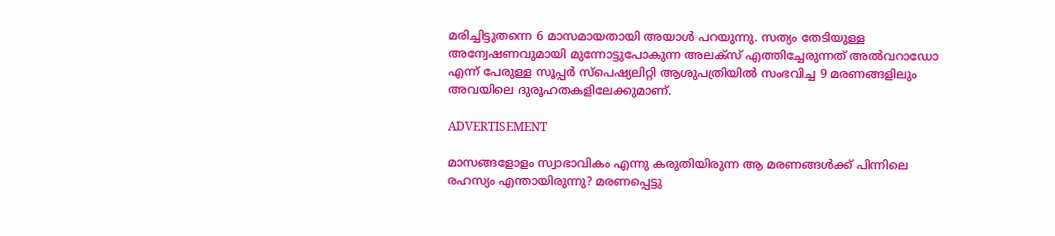മരിച്ചിട്ടുതന്നെ 6 മാസമായതായി അയാൾ പറയുന്നു. സത്യം തേടിയുള്ള അന്വേഷണവുമായി മുന്നോട്ടുപോകുന്ന അലക്സ് എത്തിച്ചേരുന്നത് അൽവറാഡോ എന്ന് പേരുള്ള സൂപ്പർ സ്പെഷ്യലിറ്റി ആശുപത്രിയിൽ സംഭവിച്ച 9 മരണങ്ങളിലും അവയിലെ ദുരൂഹതകളിലേക്കുമാണ്.

ADVERTISEMENT

മാസങ്ങളോളം സ്വാഭാവികം എന്നു കരുതിയിരുന്ന ആ മരണങ്ങൾക്ക് പിന്നിലെ രഹസ്യം എന്തായിരുന്നു? മരണപ്പെട്ടു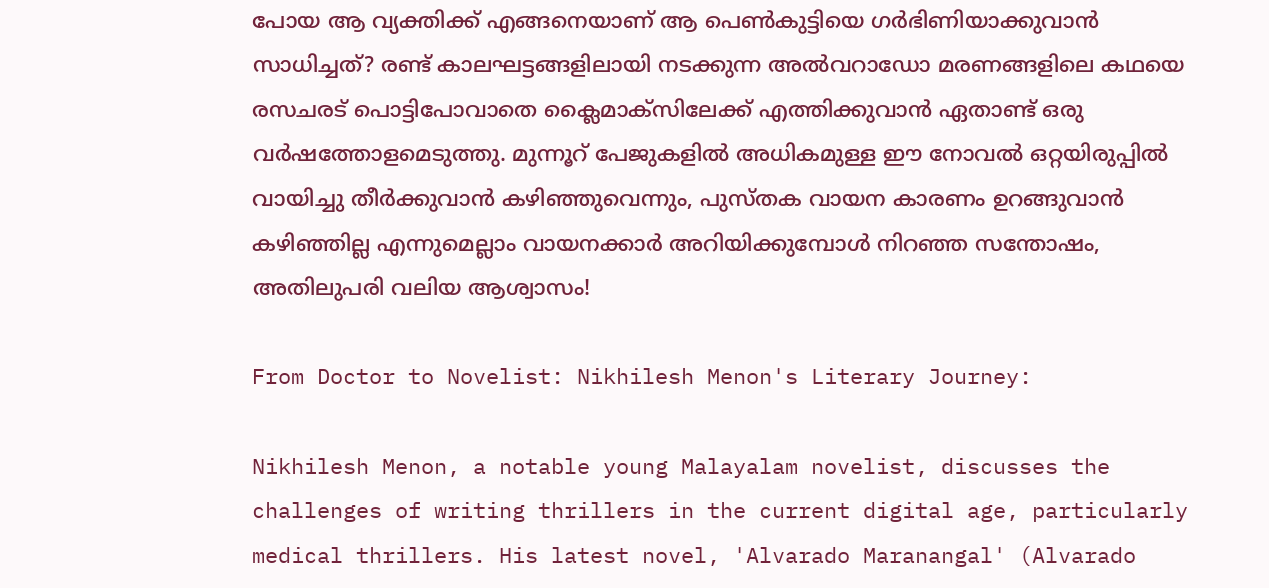പോയ ആ വ്യക്തിക്ക് എങ്ങനെയാണ് ആ പെൺകുട്ടിയെ ഗർഭിണിയാക്കുവാൻ സാധിച്ചത്? രണ്ട് കാലഘട്ടങ്ങളിലായി നടക്കുന്ന അൽവറാഡോ മരണങ്ങളിലെ കഥയെ രസചരട് പൊട്ടിപോവാതെ ക്ലൈമാക്സിലേക്ക് എത്തിക്കുവാൻ ഏതാണ്ട് ഒരു വർഷത്തോളമെടുത്തു. മുന്നൂറ്‌ പേജുകളിൽ അധികമുള്ള ഈ നോവൽ ഒറ്റയിരുപ്പിൽ വായിച്ചു തീർക്കുവാൻ കഴിഞ്ഞുവെന്നും, പുസ്തക വായന കാരണം ഉറങ്ങുവാൻ കഴിഞ്ഞില്ല എന്നുമെല്ലാം വായനക്കാർ അറിയിക്കുമ്പോൾ നിറഞ്ഞ സന്തോഷം, അതിലുപരി വലിയ ആശ്വാസം!

From Doctor to Novelist: Nikhilesh Menon's Literary Journey:

Nikhilesh Menon, a notable young Malayalam novelist, discusses the challenges of writing thrillers in the current digital age, particularly medical thrillers. His latest novel, 'Alvarado Maranangal' (Alvarado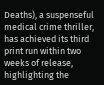Deaths), a suspenseful medical crime thriller, has achieved its third print run within two weeks of release, highlighting the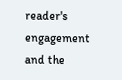reader's engagement and the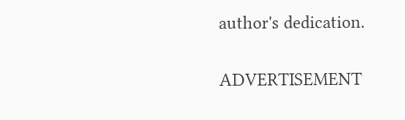author's dedication.

ADVERTISEMENT